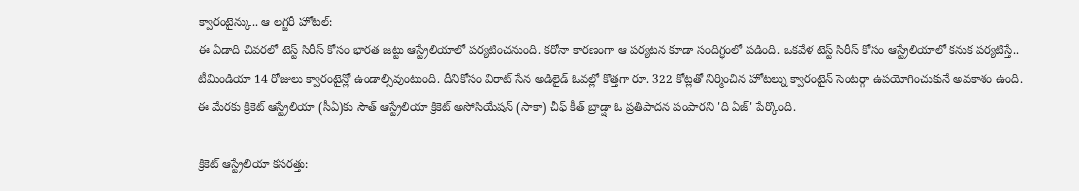క్వారంటైన్కు.. ఆ లగ్జరీ హోటల్:
ఈ ఏడాది చివరలో టెస్ట్ సిరీస్ కోసం భారత జట్టు ఆస్ట్రేలియాలో పర్యటించనుంది. కరోనా కారణంగా ఆ పర్యటన కూడా సందిగ్ధంలో పడింది. ఒకవేళ టెస్ట్ సిరీస్ కోసం ఆస్ట్రేలియాలో కనుక పర్యటిస్తే.. టీమిండియా 14 రోజులు క్వారంటైన్లో ఉండాల్సివుంటుంది. దీనికోసం విరాట్ సేన అడిలైడ్ ఓవల్లో కొత్తగా రూ. 322 కోట్లతో నిర్మించిన హోటల్ను క్వారంటైన్ సెంటర్గా ఉపయోగించుకునే అవకాశం ఉంది. ఈ మేరకు క్రికెట్ ఆస్ట్రేలియా (సీఏ)కు సౌత్ ఆస్ట్రేలియా క్రికెట్ అసోసియేషన్ (సాకా) చీఫ్ కీత్ బ్రాడ్షా ఓ ప్రతిపాదన పంపారని 'ది ఏజ్' పేర్కొంది.

క్రికెట్ ఆస్ట్రేలియా కసరత్తు: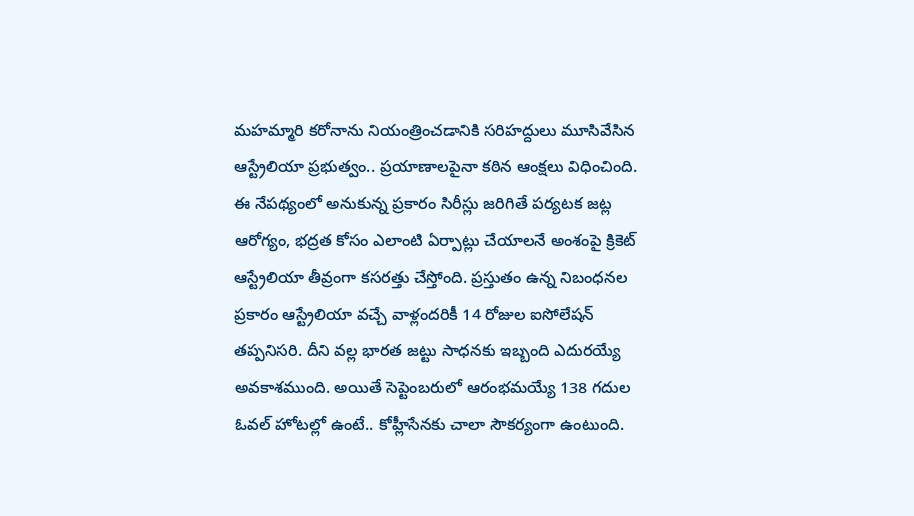మహమ్మారి కరోనాను నియంత్రించడానికి సరిహద్దులు మూసివేసిన ఆస్ట్రేలియా ప్రభుత్వం.. ప్రయాణాలపైనా కఠిన ఆంక్షలు విధించింది. ఈ నేపథ్యంలో అనుకున్న ప్రకారం సిరీస్లు జరిగితే పర్యటక జట్ల ఆరోగ్యం, భద్రత కోసం ఎలాంటి ఏర్పాట్లు చేయాలనే అంశంపై క్రికెట్ ఆస్ట్రేలియా తీవ్రంగా కసరత్తు చేస్తోంది. ప్రస్తుతం ఉన్న నిబంధనల ప్రకారం ఆస్ట్రేలియా వచ్చే వాళ్లందరికీ 14 రోజుల ఐసోలేషన్ తప్పనిసరి. దీని వల్ల భారత జట్టు సాధనకు ఇబ్బంది ఎదురయ్యే అవకాశముంది. అయితే సెప్టెంబరులో ఆరంభమయ్యే 138 గదుల ఓవల్ హోటల్లో ఉంటే.. కోహ్లీసేనకు చాలా సౌకర్యంగా ఉంటుంది.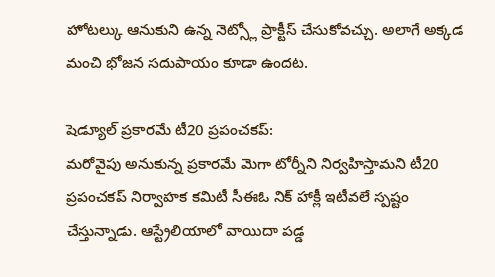హోటల్కు ఆనుకుని ఉన్న నెట్స్లో ప్రాక్టీస్ చేసుకోవచ్చు. అలాగే అక్కడ మంచి భోజన సదుపాయం కూడా ఉందట.

షెడ్యూల్ ప్రకారమే టీ20 ప్రపంచకప్:
మరోవైపు అనుకున్న ప్రకారమే మెగా టోర్నీని నిర్వహిస్తామని టీ20 ప్రపంచకప్ నిర్వాహక కమిటీ సీఈఓ నిక్ హాక్లీ ఇటీవలే స్పష్టం చేస్తున్నాడు. ఆస్ట్రేలియాలో వాయిదా పడ్డ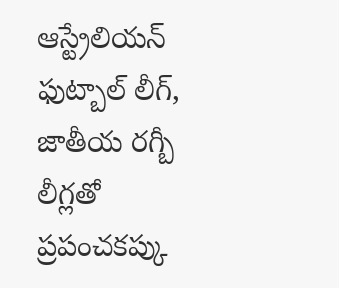ఆస్ట్రేలియన్ ఫుట్బాల్ లీగ్, జాతీయ రగ్బీ లీగ్లతో ప్రపంచకప్కు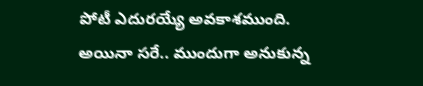పోటీ ఎదురయ్యే అవకాశముంది. అయినా సరే.. ముందుగా అనుకున్న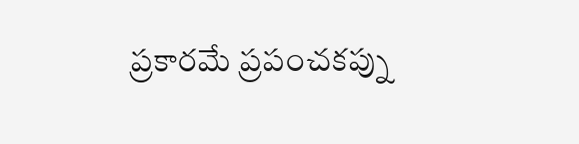ప్రకారమే ప్రపంచకప్ను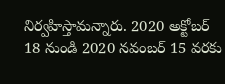నిర్వహిస్తామన్నారు. 2020 అక్టోబర్ 18 నుండి 2020 నవంబర్ 15 వరకు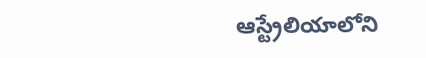ఆస్ట్రేలియాలోని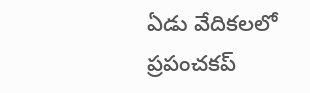ఏడు వేదికలలో ప్రపంచకప్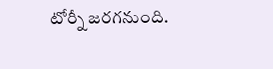టోర్నీ జరగనుంది.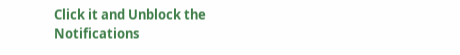Click it and Unblock the Notifications